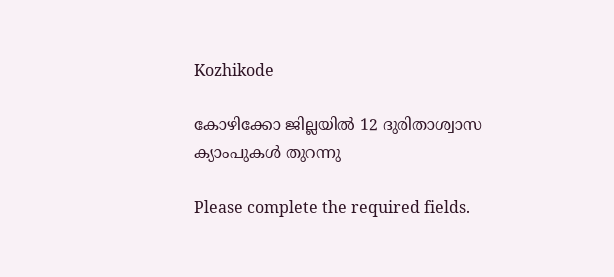Kozhikode

കോഴിക്കോ ജില്ലയിൽ 12 ദുരിതാശ്വാസ ക്യാംപുകൾ തുറന്നു

Please complete the required fields.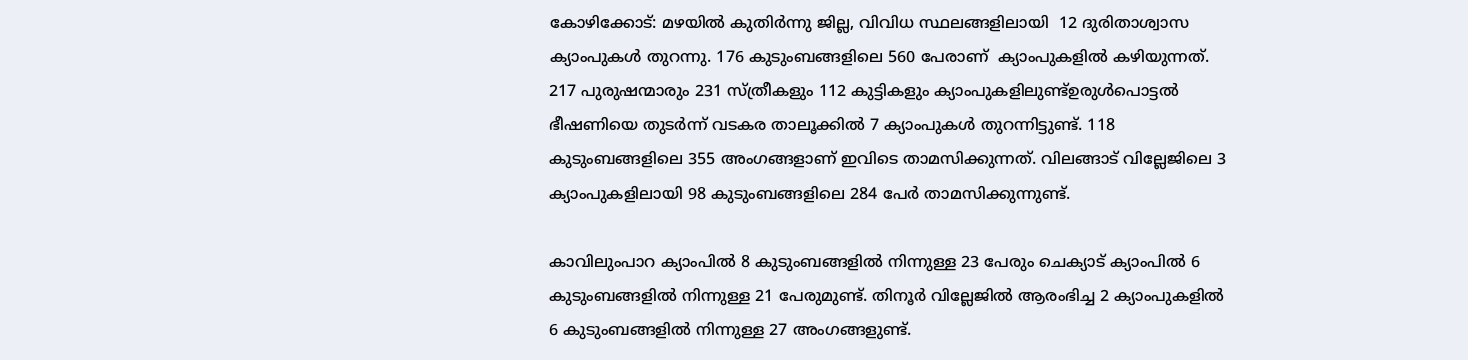കോഴിക്കോട്: മഴയിൽ കുതിർന്നു ജില്ല, വിവിധ സ്ഥലങ്ങളിലായി  12 ദുരിതാശ്വാസ ക്യാംപുകൾ തുറന്നു. 176 കുടുംബങ്ങളിലെ 560 പേരാണ്  ക്യാംപുകളിൽ കഴിയുന്നത്. 217 പുരുഷന്മാരും 231 സ്ത്രീകളും 112 കുട്ടികളും ക്യാംപുകളിലുണ്ട്ഉരുൾപൊട്ടൽ ഭീഷണിയെ തുടർന്ന് വടകര താലൂക്കിൽ 7 ക്യാംപുകൾ തുറന്നിട്ടുണ്ട്. 118 കുടുംബങ്ങളിലെ 355 അംഗങ്ങളാണ് ഇവിടെ താമസിക്കുന്നത്. വിലങ്ങാട് വില്ലേജിലെ 3 ക്യാംപുകളിലായി 98 കുടുംബങ്ങളിലെ 284 പേർ താമസിക്കുന്നുണ്ട്.

കാവിലുംപാറ ക്യാംപിൽ 8 കുടുംബങ്ങളിൽ നിന്നുള്ള 23 പേരും ചെക്യാട് ക്യാംപിൽ 6 കുടുംബങ്ങളിൽ നിന്നുള്ള 21 പേരുമുണ്ട്. തിനൂർ വില്ലേജിൽ ആരംഭിച്ച 2 ക്യാംപുകളിൽ 6 കുടുംബങ്ങളിൽ നിന്നുള്ള 27 അംഗങ്ങളുണ്ട്.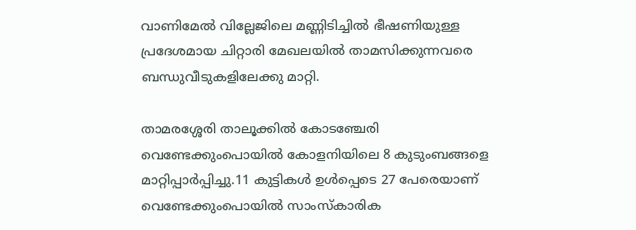വാണിമേൽ വില്ലേജിലെ മണ്ണിടിച്ചിൽ ഭീഷണിയുള്ള പ്രദേശമായ ചിറ്റാരി മേഖലയിൽ താമസിക്കുന്നവരെ ബന്ധുവീടുകളിലേക്കു മാറ്റി.

താമരശ്ശേരി താലൂക്കിൽ കോടഞ്ചേരി വെണ്ടേക്കുംപൊയിൽ കോളനിയിലെ 8 കുടുംബങ്ങളെ മാറ്റിപ്പാർപ്പിച്ചു.11 കുട്ടികൾ ഉൾപ്പെടെ 27 പേരെയാണ് വെണ്ടേക്കുംപൊയിൽ സാംസ്കാരിക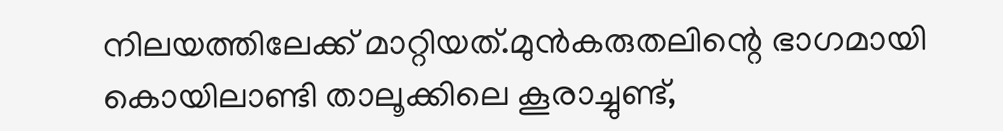നിലയത്തിലേക്ക് മാറ്റിയത്.മുൻകരുതലിന്റെ ഭാഗമായി കൊയിലാണ്ടി താലൂക്കിലെ കൂരാച്ചുണ്ട്,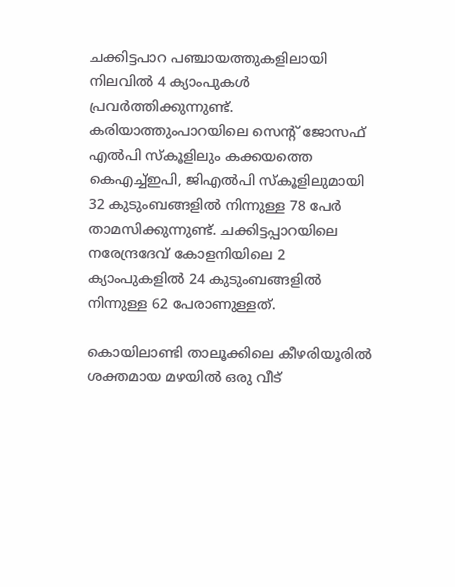ചക്കിട്ടപാറ പഞ്ചായത്തുകളിലായി നിലവിൽ 4 ക്യാംപുകൾ പ്രവർത്തിക്കുന്നുണ്ട്. കരിയാത്തുംപാറയിലെ സെന്റ് ജോസഫ് എൽപി സ്കൂളിലും കക്കയത്തെ കെഎച്ച്ഇപി, ജിഎൽപി സ്കൂളിലുമായി 32 കുടുംബങ്ങളിൽ നിന്നുള്ള 78 പേർ താമസിക്കുന്നുണ്ട്. ചക്കിട്ടപ്പാറയിലെ നരേന്ദ്രദേവ് കോളനിയിലെ 2 ക്യാംപുകളിൽ 24 കുടുംബങ്ങളിൽ നിന്നുള്ള 62 പേരാണുള്ളത്.

കൊയിലാണ്ടി താലൂക്കിലെ കീഴരിയൂരിൽ ശക്തമായ മഴയിൽ ഒരു വീട്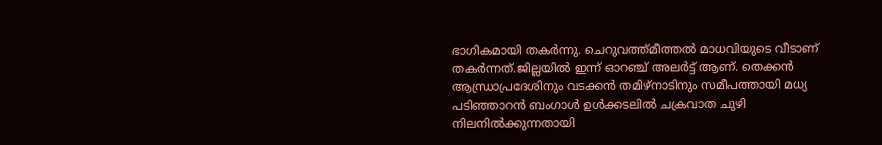ഭാഗികമായി തകർന്നു. ചെറുവത്ത്‌മീത്തൽ മാധവിയുടെ വീടാണ് തകർന്നത്.ജില്ലയിൽ ഇന്ന് ഓറഞ്ച് അലർട്ട് ആണ്. തെക്കൻ ആന്ധ്രാപ്രദേശിനും വടക്കൻ തമിഴ്നാടിനും സമീപത്തായി മധ്യ പടിഞ്ഞാറൻ ബംഗാൾ ഉൾക്കടലിൽ ചക്രവാത ചുഴി നിലനിൽക്കുന്നതായി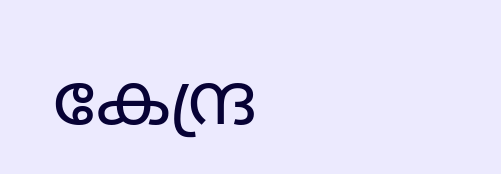കേന്ദ്ര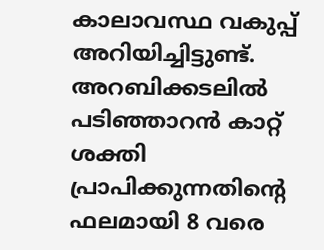കാലാവസ്ഥ വകുപ്പ് അറിയിച്ചിട്ടുണ്ട്. അറബിക്കടലിൽ പടിഞ്ഞാറൻ കാറ്റ് ശക്തി പ്രാപിക്കുന്നതിന്റെ ഫലമായി 8 വരെ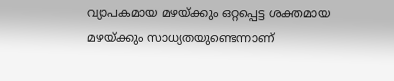വ്യാപകമായ മഴയ്ക്കും ഒറ്റപ്പെട്ട ശക്തമായ മഴയ്ക്കും സാധ്യതയുണ്ടെന്നാണ്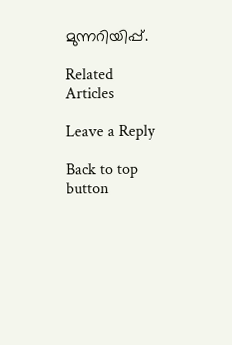മുന്നറിയിപ്പ്.

Related Articles

Leave a Reply

Back to top button